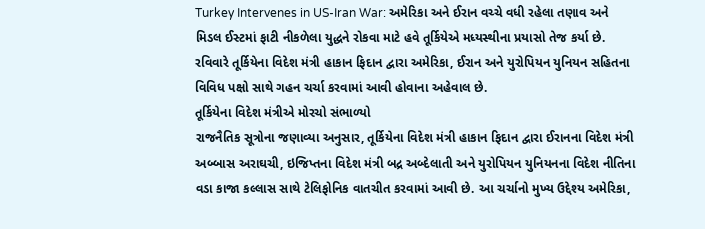Turkey Intervenes in US-Iran War: અમેરિકા અને ઈરાન વચ્ચે વધી રહેલા તણાવ અને મિડલ ઈસ્ટમાં ફાટી નીકળેલા યુદ્ધને રોકવા માટે હવે તૂર્કિયેએ મધ્યસ્થીના પ્રયાસો તેજ કર્યા છે. રવિવારે તૂર્કિયેના વિદેશ મંત્રી હાકાન ફિદાન દ્વારા અમેરિકા, ઈરાન અને યુરોપિયન યુનિયન સહિતના વિવિધ પક્ષો સાથે ગહન ચર્ચા કરવામાં આવી હોવાના અહેવાલ છે.
તૂર્કિયેના વિદેશ મંત્રીએ મોરચો સંભાળ્યો
રાજનૈતિક સૂત્રોના જણાવ્યા અનુસાર, તૂર્કિયેના વિદેશ મંત્રી હાકાન ફિદાન દ્વારા ઈરાનના વિદેશ મંત્રી અબ્બાસ અરાઘચી, ઇજિપ્તના વિદેશ મંત્રી બદ્ર અબ્દેલાતી અને યુરોપિયન યુનિયનના વિદેશ નીતિના વડા કાજા કલ્લાસ સાથે ટેલિફોનિક વાતચીત કરવામાં આવી છે. આ ચર્ચાનો મુખ્ય ઉદ્દેશ્ય અમેરિકા,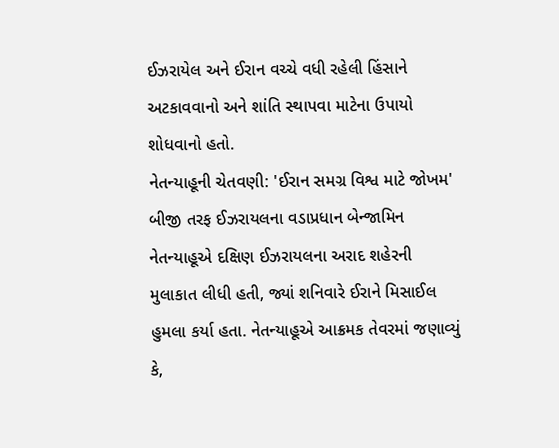ઈઝરાયેલ અને ઈરાન વચ્ચે વધી રહેલી હિંસાને અટકાવવાનો અને શાંતિ સ્થાપવા માટેના ઉપાયો શોધવાનો હતો.
નેતન્યાહૂની ચેતવણી: 'ઈરાન સમગ્ર વિશ્વ માટે જોખમ'
બીજી તરફ ઈઝરાયલના વડાપ્રધાન બેન્જામિન નેતન્યાહૂએ દક્ષિણ ઈઝરાયલના અરાદ શહેરની મુલાકાત લીધી હતી, જ્યાં શનિવારે ઈરાને મિસાઈલ હુમલા કર્યા હતા. નેતન્યાહૂએ આક્રમક તેવરમાં જણાવ્યું કે,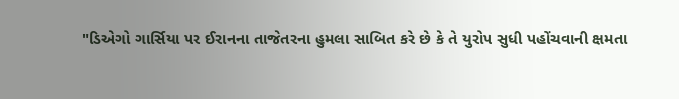"ડિએગો ગાર્સિયા પર ઈરાનના તાજેતરના હુમલા સાબિત કરે છે કે તે યુરોપ સુધી પહોંચવાની ક્ષમતા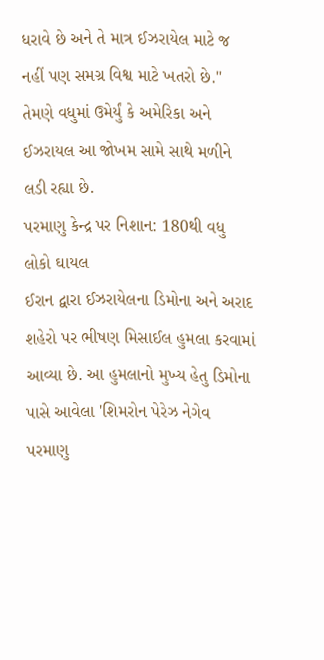ધરાવે છે અને તે માત્ર ઈઝરાયેલ માટે જ નહીં પણ સમગ્ર વિશ્વ માટે ખતરો છે." તેમણે વધુમાં ઉમેર્યું કે અમેરિકા અને ઈઝરાયલ આ જોખમ સામે સાથે મળીને લડી રહ્યા છે.
પરમાણુ કેન્દ્ર પર નિશાન: 180થી વધુ લોકો ઘાયલ
ઈરાન દ્વારા ઈઝરાયેલના ડિમોના અને અરાદ શહેરો પર ભીષણ મિસાઈલ હુમલા કરવામાં આવ્યા છે. આ હુમલાનો મુખ્ય હેતુ ડિમોના પાસે આવેલા 'શિમરોન પેરેઝ નેગેવ પરમાણુ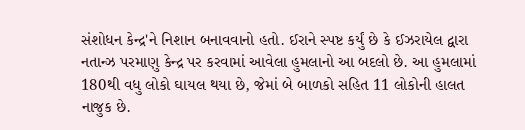સંશોધન કેન્દ્ર'ને નિશાન બનાવવાનો હતો. ઈરાને સ્પષ્ટ કર્યું છે કે ઈઝરાયેલ દ્વારા નતાન્ઝ પરમાણુ કેન્દ્ર પર કરવામાં આવેલા હુમલાનો આ બદલો છે. આ હુમલામાં 180થી વધુ લોકો ઘાયલ થયા છે, જેમાં બે બાળકો સહિત 11 લોકોની હાલત નાજુક છે.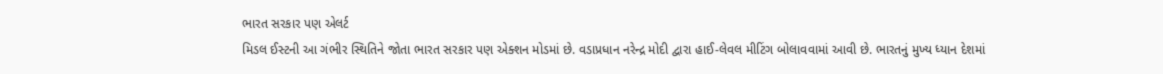ભારત સરકાર પણ એલર્ટ
મિડલ ઈસ્ટની આ ગંભીર સ્થિતિને જોતા ભારત સરકાર પણ એક્શન મોડમાં છે. વડાપ્રધાન નરેન્દ્ર મોદી દ્વારા હાઈ-લેવલ મીટિંગ બોલાવવામાં આવી છે. ભારતનું મુખ્ય ધ્યાન દેશમાં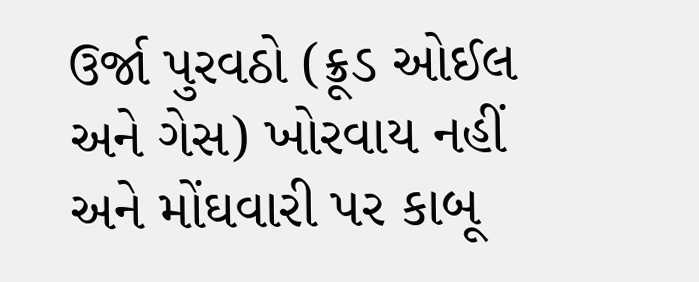ઉર્જા પુરવઠો (ક્રૂડ ઓઈલ અને ગેસ) ખોરવાય નહીં અને મોંઘવારી પર કાબૂ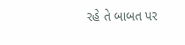રહે તે બાબત પર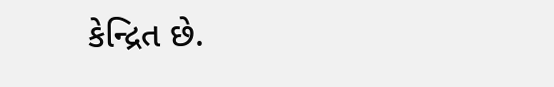કેન્દ્રિત છે.